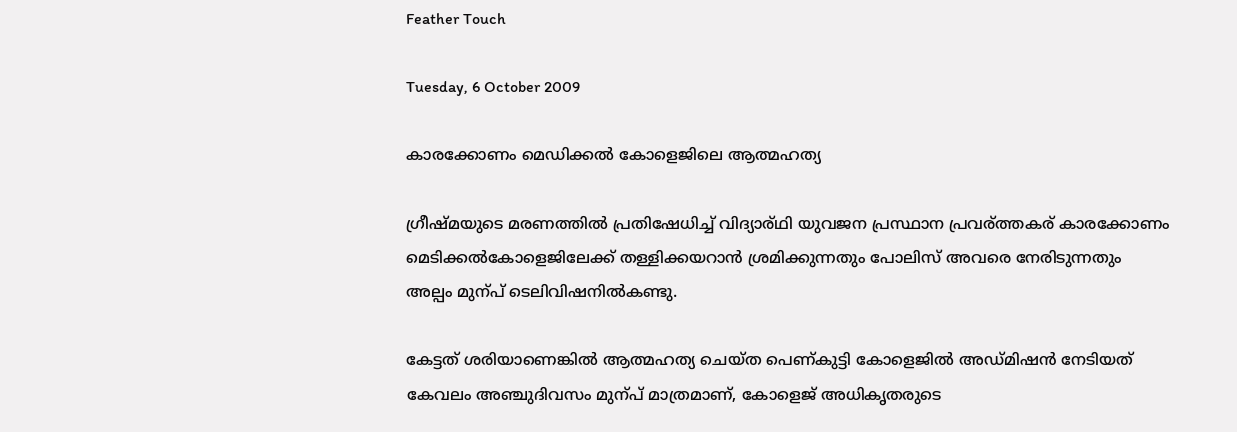Feather Touch

Tuesday, 6 October 2009

കാരക്കോണം മെഡിക്കല്‍ കോളെജിലെ ആത്മഹത്യ

ഗ്രീഷ്മയുടെ മരണത്തില്‍ പ്രതിഷേധിച്ച് വിദ്യാര്ഥി യുവജന പ്രസ്ഥാന പ്രവര്ത്തകര് കാരക്കോണം മെടിക്കല്‍കോളെജിലേക്ക് തള്ളിക്കയറാന്‍ ശ്രമിക്കുന്നതും പോലിസ്‌ അവരെ നേരിടുന്നതും അല്പം മുന്പ്‌ ടെലിവിഷനില്‍കണ്ടു.

കേട്ടത് ശരിയാണെങ്കില്‍ ആത്മഹത്യ ചെയ്ത പെണ്കുട്ടി കോളെജില്‍ അഡ്മിഷന്‍ നേടിയത് കേവലം അഞ്ചുദിവസം മുന്പ്‌ മാത്രമാണ്, കോളെജ് അധികൃതരുടെ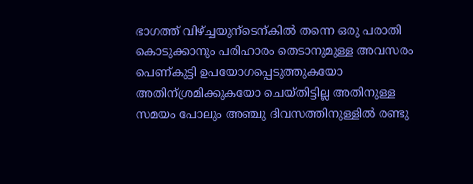ഭാഗത്ത്‌ വിഴ്ച്ചയുന്ടെന്കില്‍ തന്നെ ഒരു പരാതി കൊടുക്കാനും പരിഹാരം തെടാനുമുള്ള അവസരം പെണ്കുട്ടി ഉപയോഗപ്പെടുത്തുകയോ അതിന്ശ്രമിക്കുകയോ ചെയ്തിട്ടില്ല അതിനുള്ള സമയം പോലും അഞ്ചു ദിവസത്തിനുള്ളില്‍ രണ്ടു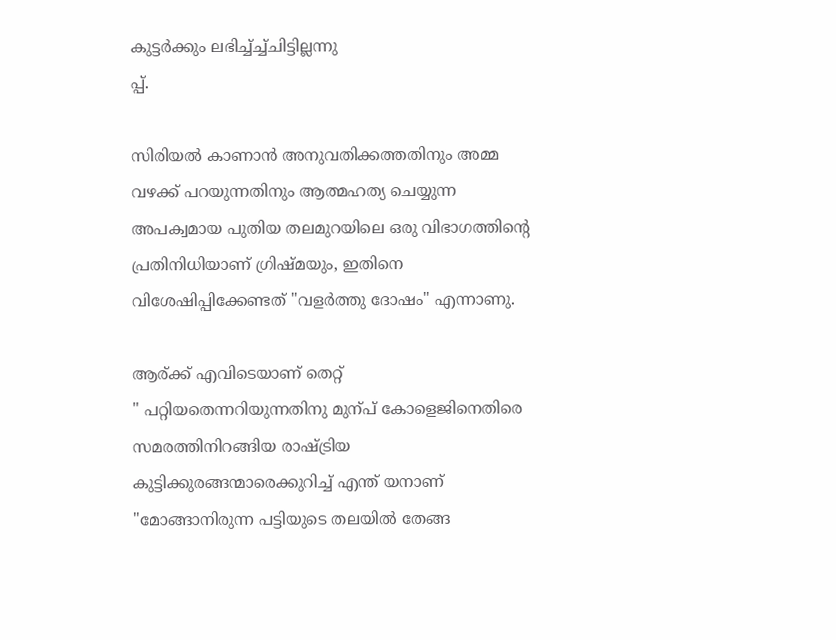കുട്ടര്‍ക്കും ലഭിച്ച്ച്ച്ചിട്ടില്ലന്നു
പ്പ്‌.

സിരിയല്‍ കാണാന്‍ അനുവതിക്കത്തതിനും അമ്മ വഴക്ക്‌ പറയുന്നതിനും ആത്മഹത്യ ചെയ്യുന്ന അപക്വമായ പുതിയ തലമുറയിലെ ഒരു വിഭാഗത്തിന്റെ പ്രതിനിധിയാണ് ഗ്രിഷ്മയും, ഇതിനെ വിശേഷിപ്പിക്കേണ്ടത് "വളര്‍ത്തു ദോഷം" എന്നാണു.

ആര്ക്ക് എവിടെയാണ് തെറ്റ്
" പറ്റിയതെന്നറിയുന്നതിനു മുന്പ്‌ കോളെജിനെതിരെ സമരത്തിനിറങ്ങിയ രാഷ്ട്രിയ കുട്ടിക്കുരങ്ങന്മാരെക്കുറിച്ച് എന്ത് യനാണ് "മോങ്ങാനിരുന്ന പട്ടിയുടെ തലയില്‍ തേങ്ങ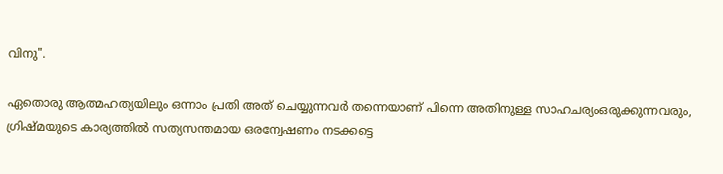വിനു".

ഏതൊരു ആത്മഹത്യയിലും ഒന്നാം പ്രതി അത് ചെയ്യുന്നവര്‍ തന്നെയാണ് പിന്നെ അതിനുള്ള സാഹചര്യംഒരുക്കുന്നവരും, ഗ്രിഷ്മയുടെ കാര്യത്തില്‍ സത്യസന്തമായ ഒരന്വേഷണം നടക്കട്ടെ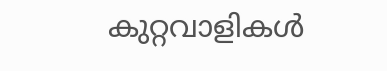കുറ്റവാളികള്‍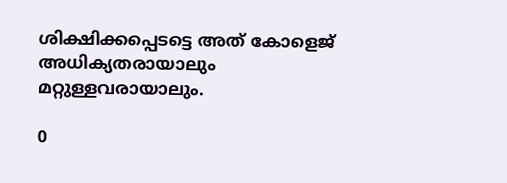ശിക്ഷിക്കപ്പെടട്ടെ അത് കോളെജ് അധിക്യതരായാലും മറ്റുള്ളവരായാലും.

0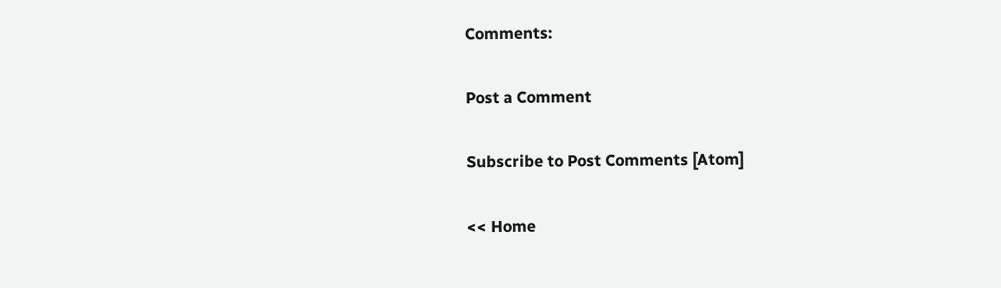Comments:

Post a Comment

Subscribe to Post Comments [Atom]

<< Home